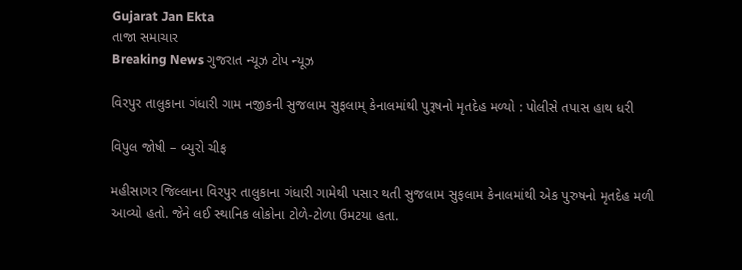Gujarat Jan Ekta
તાજા સમાચાર
Breaking News ગુજરાત ન્યૂઝ ટોપ ન્યૂઝ

વિરપુર તાલુકાના ગંધારી ગામ નજીકની સુજલામ સુફલામ્ કેનાલમાંથી પુરૂષનો મૃતદેહ મળ્યો : પોલીસે તપાસ હાથ ધરી

વિપુલ જોષી – બ્યુરો ચીફ

મહીસાગર જિલ્લાના વિરપુર તાલુકાના ગંધારી ગામેથી પસાર થતી સુજલામ સુફલામ કેનાલમાંથી એક પુરુષનો મૃતદેહ મળી આવ્યો હતો. જેને લઈ સ્થાનિક લોકોના ટોળે-ટોળા ઉમટયા હતા.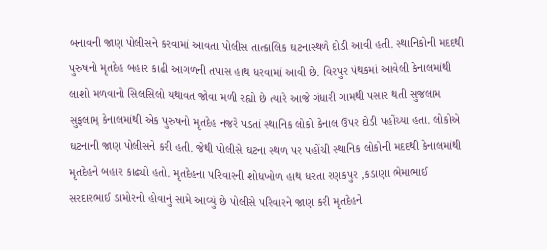બનાવની જાણ પોલીસને કરવામાં આવતા પોલીસ તાત્કાલિક ઘટનાસ્થળે દોડી આવી હતી. સ્થાનિકોની મદદથી પુરુષનો મૃતદેહ બહાર કાઢી આગળની તપાસ હાથ ધરવામાં આવી છે. વિરપુર પંથકમાં આવેલી કેનાલમાંથી લાશો મળવાનો સિલસિલો યથાવત જોવા મળી રહ્યો છે ત્યારે આજે ગંધારી ગામથી પસાર થતી સુજલામ સુફલામ્ કેનાલમાંથી એક પુરુષનો મૃતદેહ નજરે પડતાં સ્થાનિક લોકો કેનાલ ઉપર દોડી પહોંચ્યા હતા. લોકોએ ઘટનાની જાણ પોલીસને કરી હતી. જેથી પોલીસે ઘટના સ્થળ પર પહોંચી સ્થાનિક લોકોની મદદથી કેનાલમાંથી મૃતદેહને બહાર કાઢ્યો હતો. મૃતદેહના પરિવારની શોધખોળ હાથ ધરતા રણકપુર ,કડાણા ભેમાભાઈ સરદારભાઈ ડામોરનો હોવાનું સામે આવ્યું છે પોલીસે પરિવારને જાણ કરી મૃતદેહને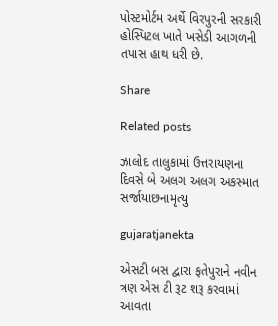પોસ્ટમોર્ટમ અર્થે વિરપુરની સરકારી હોસ્પિટલ ખાતે ખસેડી આગળની તપાસ હાથ ધરી છે.

Share

Related posts

ઝાલોદ તાલુકામાં ઉત્તરાયણના દિવસે બે અલગ અલગ અકસ્માત સર્જાયાછનામૃત્યુ

gujaratjanekta

એસટી બસ દ્વારા ફતેપુરાને નવીન ત્રણ એસ ટી રૂટ શરૂ કરવામાં આવતા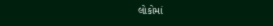લોકોમાં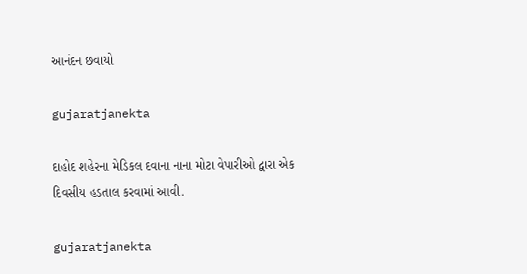આનંદન છવાયો

gujaratjanekta

દાહોદ શહેરના મેડિકલ દવાના નાના મોટા વેપારીઓ દ્વારા એક દિવસીય હડતાલ કરવામાં આવી.

gujaratjanekta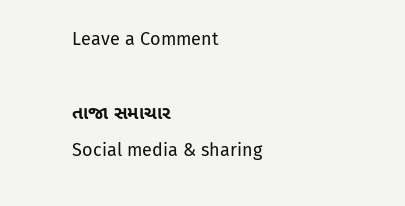Leave a Comment

તાજા સમાચાર
Social media & sharing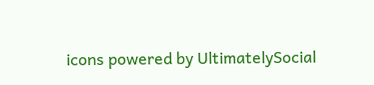icons powered by UltimatelySocial